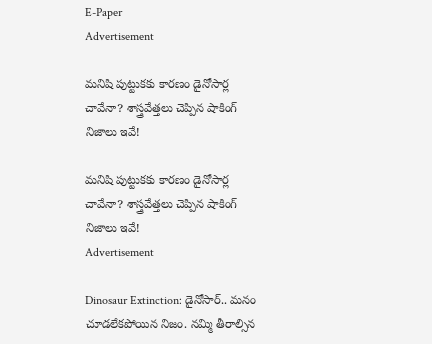E-Paper
Advertisement

మనిషి పుట్టుకకు కారణం డైనోసార్ల చావేనా? శాస్త్రవేత్తలు చెప్పిన షాకింగ్ నిజాలు ఇవే!

మనిషి పుట్టుకకు కారణం డైనోసార్ల చావేనా? శాస్త్రవేత్తలు చెప్పిన షాకింగ్ నిజాలు ఇవే!
Advertisement

Dinosaur Extinction: డైనోసార్.. మనం చూడలేకపోయిన నిజం. నమ్మి తీరాల్సిన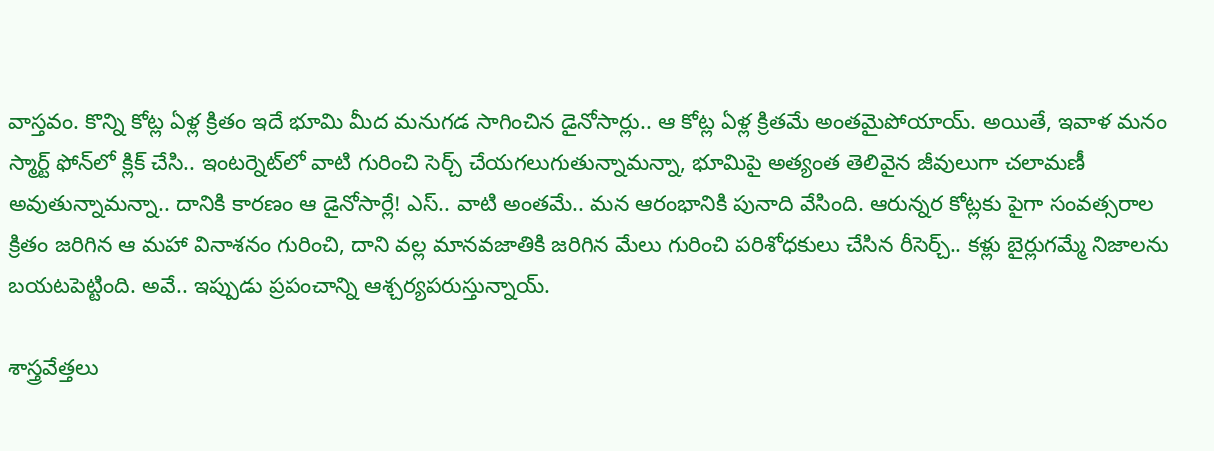వాస్తవం. కొన్ని కోట్ల ఏళ్ల క్రితం ఇదే భూమి మీద మనుగడ సాగించిన డైనోసార్లు.. ఆ కోట్ల ఏళ్ల క్రితమే అంతమైపోయాయ్. అయితే, ఇవాళ మనం స్మార్ట్ ఫోన్‌లో క్లిక్ చేసి.. ఇంటర్నెట్‌లో వాటి గురించి సెర్చ్ చేయగలుగుతున్నామన్నా, భూమిపై అత్యంత తెలివైన జీవులుగా చలామణీ అవుతున్నామన్నా.. దానికి కారణం ఆ డైనోసార్లే! ఎస్.. వాటి అంతమే.. మన ఆరంభానికి పునాది వేసింది. ఆరున్నర కోట్లకు పైగా సంవత్సరాల క్రితం జరిగిన ఆ మహా వినాశనం గురించి, దాని వల్ల మానవజాతికి జరిగిన మేలు గురించి పరిశోధకులు చేసిన రీసెర్చ్.. కళ్లు బైర్లుగమ్మే నిజాలను బయటపెట్టింది. అవే.. ఇప్పుడు ప్రపంచాన్ని ఆశ్చర్యపరుస్తున్నాయ్.

శాస్త్రవేత్తలు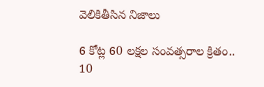వెలికితీసిన నిజాలు

6 కోట్ల 60 లక్షల సంవత్సరాల క్రితం.. 10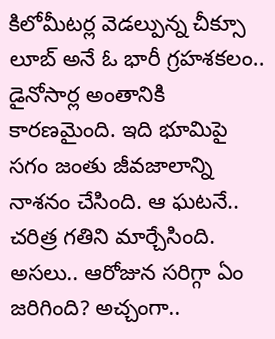కిలోమీటర్ల వెడల్పున్న చీక్సూ లూబ్ అనే ఓ భారీ గ్రహశకలం.. డైనోసార్ల అంతానికి కారణమైంది. ఇది భూమిపై సగం జంతు జీవజాలాన్ని నాశనం చేసింది. ఆ ఘటనే.. చరిత్ర గతిని మార్చేసింది. అసలు.. ఆరోజున సరిగ్గా ఏం జరిగింది? అచ్చంగా..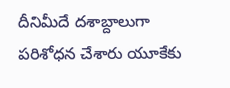దీనిమీదే దశాబ్దాలుగా పరిశోధన చేశారు యూకేకు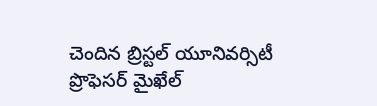చెందిన బ్రిస్టల్ యూనివర్సిటీ ప్రొఫెసర్ మైఖేల్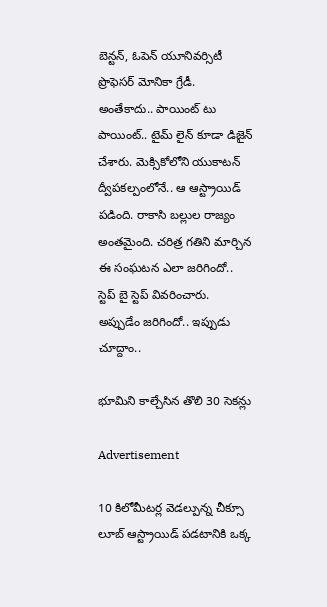బెన్టన్, ఓపెన్ యూనివర్సిటీ ప్రొఫెసర్ మోనికా గ్రేడీ. అంతేకాదు.. పాయింట్ టు పాయింట్.. టైమ్ లైన్ కూడా డిజైన్ చేశారు. మెక్సికోలోని యుకాటన్ ద్వీపకల్పంలోనే.. ఆ ఆస్ట్రాయిడ్ పడింది. రాకాసి బల్లుల రాజ్యం అంతమైంది. చరిత్ర గతిని మార్చిన ఈ సంఘటన ఎలా జరిగిందో.. స్టెప్ బై స్టెప్ వివరించారు. అప్పుడేం జరిగిందో.. ఇప్పుడు చూద్దాం..

భూమిని కాల్చేసిన తొలి 30 సెకన్లు

Advertisement

10 కిలోమీటర్ల వెడల్పున్న చీక్సూ లూబ్ ఆస్ట్రాయిడ్ పడటానికి ఒక్క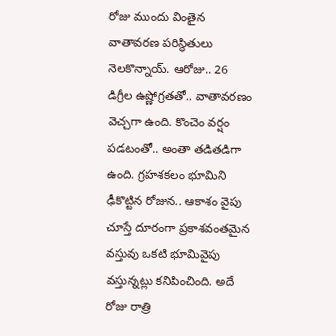రోజు ముందు వింతైన వాతావరణ పరిస్థితులు నెలకొన్నాయ్. ఆరోజు.. 26 డిగ్రీల ఉష్ణోగ్రతతో.. వాతావరణం వెచ్చగా ఉంది. కొంచెం వర్షం పడటంతో.. అంతా తడితడిగా ఉంది. గ్రహశకలం భూమిని ఢీకొట్టిన రోజున.. ఆకాశం వైపు చూస్తే దూరంగా ప్రకాశవంతమైన వస్తువు ఒకటి భూమివైపు వస్తున్నట్లు కనిపించింది. అదే రోజు రాత్రి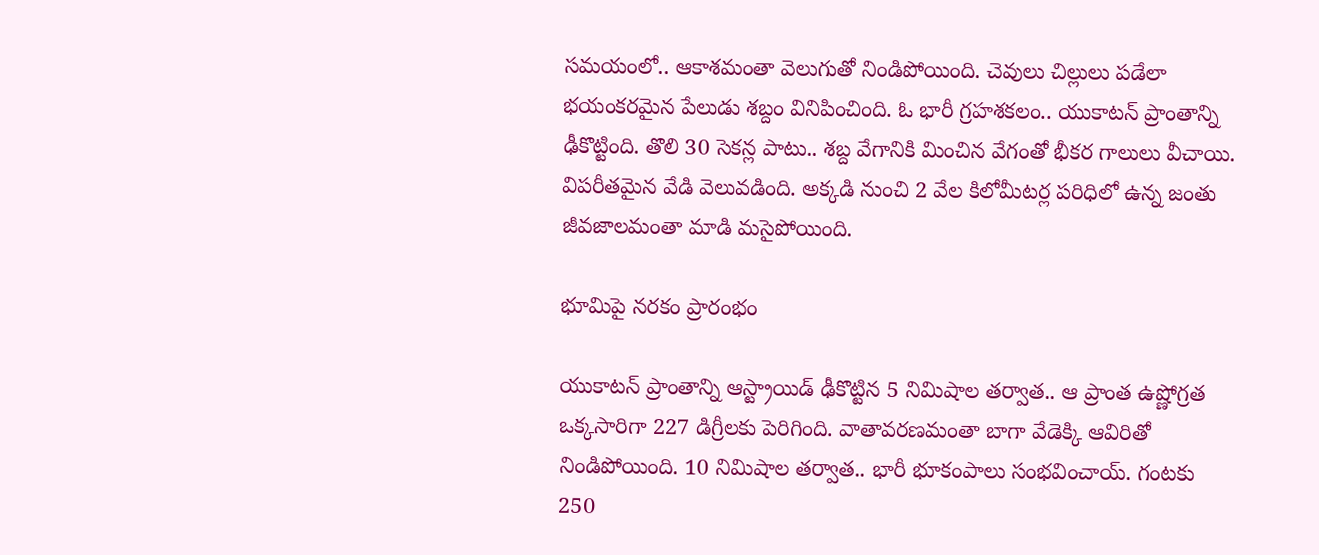సమయంలో.. ఆకాశమంతా వెలుగుతో నిండిపోయింది. చెవులు చిల్లులు పడేలా భయంకరమైన పేలుడు శబ్దం వినిపించింది. ఓ భారీ గ్రహశకలం.. యుకాటన్ ప్రాంతాన్ని ఢీకొట్టింది. తొలి 30 సెకన్ల పాటు.. శబ్ద వేగానికి మించిన వేగంతో భీకర గాలులు వీచాయి. విపరీతమైన వేడి వెలువడింది. అక్కడి నుంచి 2 వేల కిలోమీటర్ల పరిధిలో ఉన్న జంతు జీవజాలమంతా మాడి మసైపోయింది.

భూమిపై నరకం ప్రారంభం

యుకాటన్ ప్రాంతాన్ని ఆస్ట్రాయిడ్ ఢీకొట్టిన 5 నిమిషాల తర్వాత.. ఆ ప్రాంత ఉష్ణోగ్రత ఒక్కసారిగా 227 డిగ్రీలకు పెరిగింది. వాతావరణమంతా బాగా వేడెక్కి ఆవిరితో నిండిపోయింది. 10 నిమిషాల తర్వాత.. భారీ భూకంపాలు సంభవించాయ్. గంటకు 250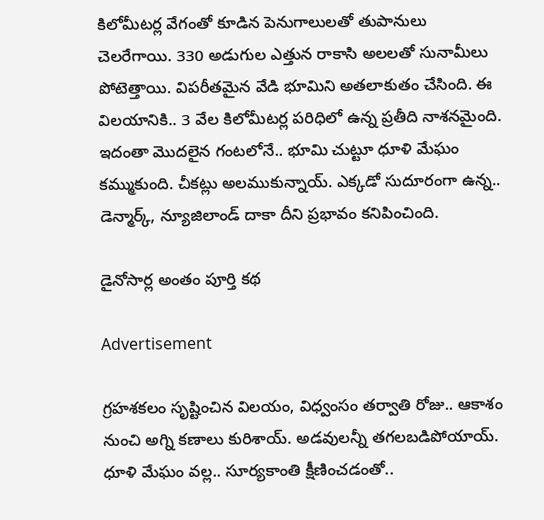కిలోమీటర్ల వేగంతో కూడిన పెనుగాలులతో తుపానులు చెలరేగాయి. 330 అడుగుల ఎత్తున రాకాసి అలలతో సునామీలు పోటెత్తాయి. విపరీతమైన వేడి భూమిని అతలాకుతం చేసింది. ఈ విలయానికి.. 3 వేల కిలోమీటర్ల పరిధిలో ఉన్న ప్రతీది నాశనమైంది. ఇదంతా మొదలైన గంటలోనే.. భూమి చుట్టూ ధూళి మేఘం కమ్ముకుంది. చీకట్లు అలముకున్నాయ్. ఎక్కడో సుదూరంగా ఉన్న.. డెన్మార్క్, న్యూజిలాండ్ దాకా దీని ప్రభావం కనిపించింది.

డైనోసార్ల అంతం పూర్తి కథ

Advertisement

గ్రహశకలం సృష్టించిన విలయం, విధ్వంసం తర్వాతి రోజు.. ఆకాశం నుంచి అగ్ని కణాలు కురిశాయ్. అడవులన్నీ తగలబడిపోయాయ్. ధూళి మేఘం వల్ల.. సూర్యకాంతి క్షీణించడంతో..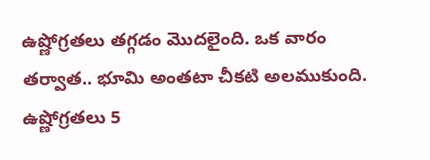ఉష్ణోగ్రతలు తగ్గడం మొదలైంది. ఒక వారం తర్వాత.. భూమి అంతటా చీకటి అలముకుంది. ఉష్ణోగ్రతలు 5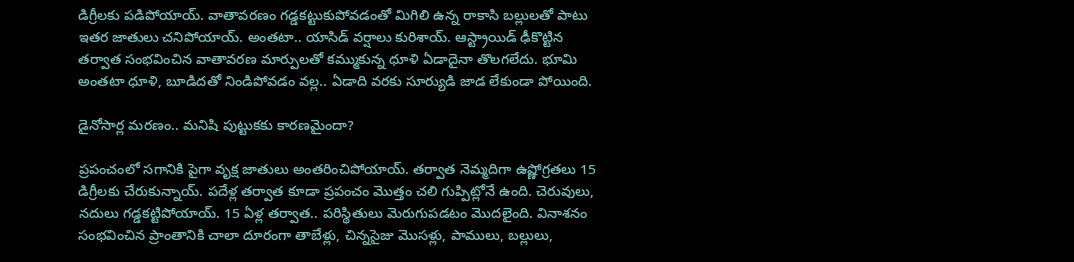డిగ్రీలకు పడిపోయాయ్. వాతావరణం గడ్డకట్టుకుపోవడంతో మిగిలి ఉన్న రాకాసి బల్లులతో పాటు ఇతర జాతులు చనిపోయాయ్. అంతటా.. యాసిడ్ వర్షాలు కురిశాయ్. ఆస్ట్రాయిడ్ ఢీకొట్టిన తర్వాత సంభవించిన వాతావరణ మార్పులతో కమ్ముకున్న ధూళి ఏడాదైనా తొలగలేదు. భూమి అంతటా ధూళి, బూడిదతో నిండిపోవడం వల్ల.. ఏడాది వరకు సూర్యుడి జాడ లేకుండా పోయింది.

డైనోసార్ల మరణం.. మనిషి పుట్టుకకు కారణమైందా?

ప్రపంచంలో సగానికి పైగా వృక్ష జాతులు అంతరించిపోయాయ్. తర్వాత నెమ్మదిగా ఉష్ణోగ్రతలు 15 డిగ్రీలకు చేరుకున్నాయ్. పదేళ్ల తర్వాత కూడా ప్రపంచం మొత్తం చలి గుప్పిట్లోనే ఉంది. చెరువులు, నదులు గడ్డకట్టిపోయాయ్. 15 ఏళ్ల తర్వాత.. పరిస్థితులు మెరుగుపడటం మొదలైంది. వినాశనం సంభవించిన ప్రాంతానికి చాలా దూరంగా తాబేళ్లు, చిన్నసైజు మొసళ్లు, పాములు, బల్లులు,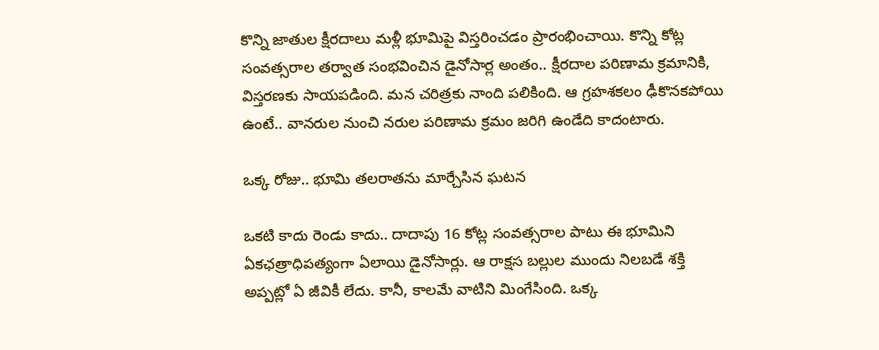కొన్ని జాతుల క్షీరదాలు మళ్లీ భూమిపై విస్తరించడం ప్రారంభించాయి. కొన్ని కోట్ల సంవత్సరాల తర్వాత సంభవించిన డైనోసార్ల అంతం.. క్షీరదాల పరిణామ క్రమానికి, విస్తరణకు సాయపడింది. మన చరిత్రకు నాంది పలికింది. ఆ గ్రహశకలం ఢీకొనకపోయి ఉంటే.. వానరుల నుంచి నరుల పరిణామ క్రమం జరిగి ఉండేది కాదంటారు.

ఒక్క రోజు.. భూమి తలరాతను మార్చేసిన ఘటన

ఒకటి కాదు రెండు కాదు.. దాదాపు 16 కోట్ల సంవత్సరాల పాటు ఈ భూమిని ఏకఛత్రాధిపత్యంగా ఏలాయి డైనోసార్లు. ఆ రాక్షస బల్లుల ముందు నిలబడే శక్తి అప్పట్లో ఏ జీవికీ లేదు. కానీ, కాలమే వాటిని మింగేసింది. ఒక్క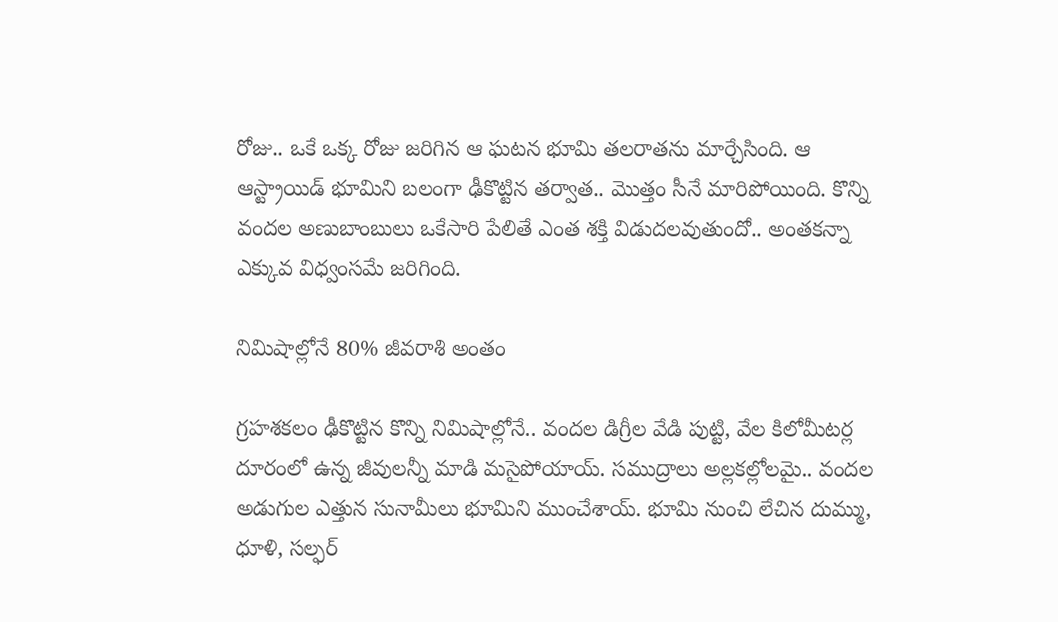రోజు.. ఒకే ఒక్క రోజు జరిగిన ఆ ఘటన భూమి తలరాతను మార్చేసింది. ఆ ఆస్ట్రాయిడ్ భూమిని బలంగా ఢీకొట్టిన తర్వాత.. మొత్తం సీనే మారిపోయింది. కొన్ని వందల అణుబాంబులు ఒకేసారి పేలితే ఎంత శక్తి విడుదలవుతుందో.. అంతకన్నా ఎక్కువ విధ్వంసమే జరిగింది.

నిమిషాల్లోనే 80% జీవరాశి అంతం

గ్రహశకలం ఢీకొట్టిన కొన్ని నిమిషాల్లోనే.. వందల డిగ్రీల వేడి పుట్టి, వేల కిలోమీటర్ల దూరంలో ఉన్న జీవులన్నీ మాడి మసైపోయాయ్. సముద్రాలు అల్లకల్లోలమై.. వందల అడుగుల ఎత్తున సునామీలు భూమిని ముంచేశాయ్. భూమి నుంచి లేచిన దుమ్ము, ధూళి, సల్ఫర్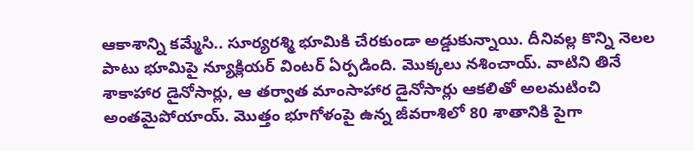ఆకాశాన్ని కమ్మేసి.. సూర్యరశ్మి భూమికి చేరకుండా అడ్డుకున్నాయి. దీనివల్ల కొన్ని నెలల పాటు భూమిపై న్యూక్లియర్ వింటర్ ఏర్పడింది. మొక్కలు నశించాయ్. వాటిని తినే శాకాహార డైనోసార్లు, ఆ తర్వాత మాంసాహార డైనోసార్లు ఆకలితో అలమటించి అంతమైపోయాయ్. మొత్తం భూగోళంపై ఉన్న జీవరాశిలో 80 శాతానికి పైగా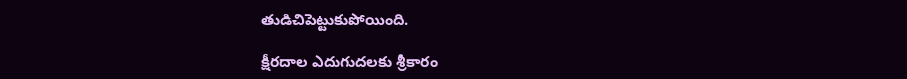తుడిచిపెట్టుకుపోయింది.

క్షీరదాల ఎదుగుదలకు శ్రీకారం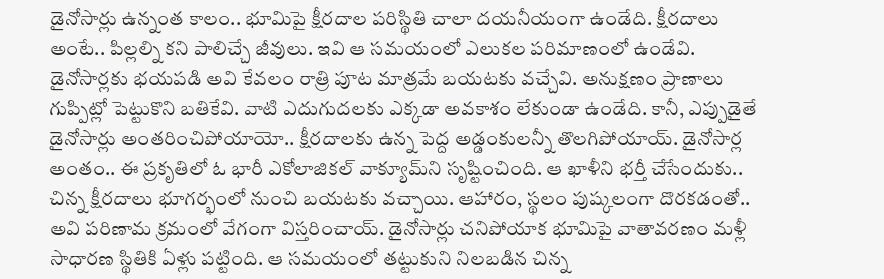డైనోసార్లు ఉన్నంత కాలం.. భూమిపై క్షీరదాల పరిస్థితి చాలా దయనీయంగా ఉండేది. క్షీరదాలు అంటే.. పిల్లల్ని కని పాలిచ్చే జీవులు. ఇవి ఆ సమయంలో ఎలుకల పరిమాణంలో ఉండేవి. డైనోసార్లకు భయపడి అవి కేవలం రాత్రి పూట మాత్రమే బయటకు వచ్చేవి. అనుక్షణం ప్రాణాలు గుప్పిట్లో పెట్టుకొని బతికేవి. వాటి ఎదుగుదలకు ఎక్కడా అవకాశం లేకుండా ఉండేది. కానీ, ఎప్పుడైతే డైనోసార్లు అంతరించిపోయాయో.. క్షీరదాలకు ఉన్న పెద్ద అడ్డంకులన్నీ తొలగిపోయాయ్. డైనోసార్ల అంతం.. ఈ ప్రకృతిలో ఓ భారీ ఎకోలాజికల్ వాక్యూమ్‌ని సృష్టించింది. ఆ ఖాళీని భర్తీ చేసేందుకు.. చిన్న క్షీరదాలు భూగర్భంలో నుంచి బయటకు వచ్చాయి. ఆహారం, స్థలం పుష్కలంగా దొరకడంతో.. అవి పరిణామ క్రమంలో వేగంగా విస్తరించాయ్. డైనోసార్లు చనిపోయాక భూమిపై వాతావరణం మళ్లీ సాధారణ స్థితికి ఏళ్లు పట్టింది. ఆ సమయంలో తట్టుకుని నిలబడిన చిన్న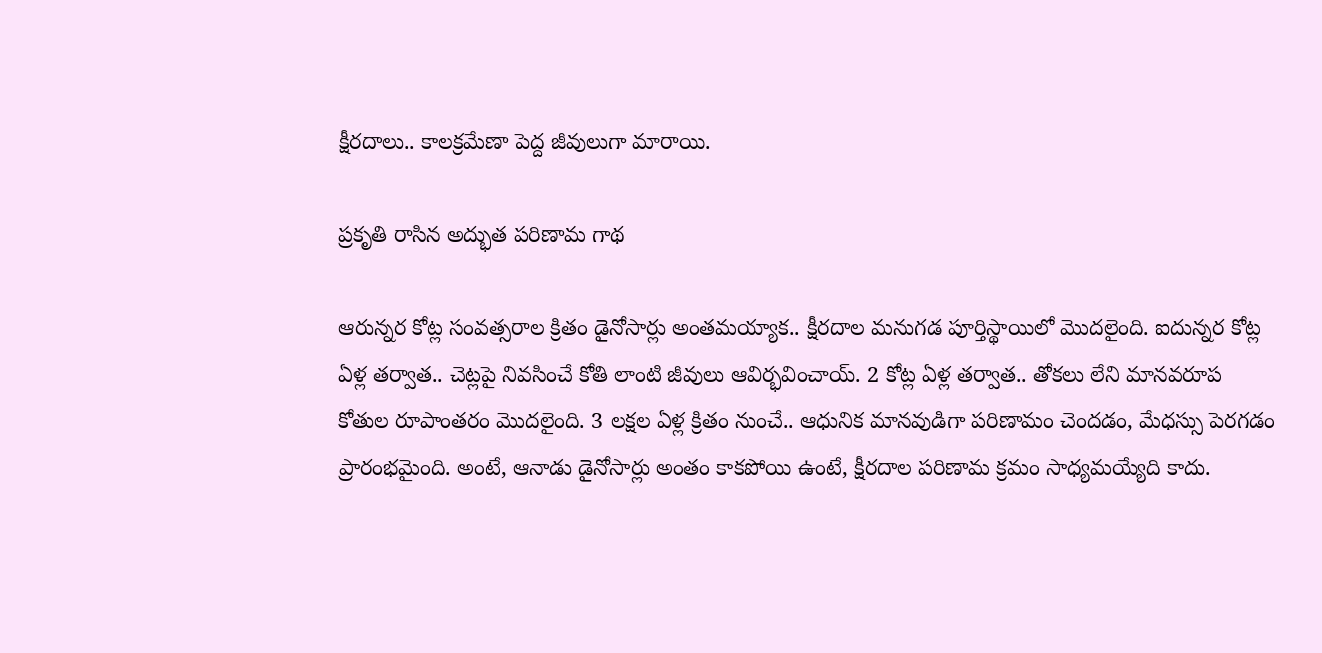క్షీరదాలు.. కాలక్రమేణా పెద్ద జీవులుగా మారాయి.

ప్రకృతి రాసిన అద్భుత పరిణామ గాథ

ఆరున్నర కోట్ల సంవత్సరాల క్రితం డైనోసార్లు అంతమయ్యాక.. క్షీరదాల మనుగడ పూర్తిస్థాయిలో మొదలైంది. ఐదున్నర కోట్ల ఏళ్ల తర్వాత.. చెట్లపై నివసించే కోతి లాంటి జీవులు ఆవిర్భవించాయ్. 2 కోట్ల ఏళ్ల తర్వాత.. తోకలు లేని మానవరూప కోతుల రూపాంతరం మొదలైంది. 3 లక్షల ఏళ్ల క్రితం నుంచే.. ఆధునిక మానవుడిగా పరిణామం చెందడం, మేధస్సు పెరగడం ప్రారంభమైంది. అంటే, ఆనాడు డైనోసార్లు అంతం కాకపోయి ఉంటే, క్షీరదాల పరిణామ క్రమం సాధ్యమయ్యేది కాదు.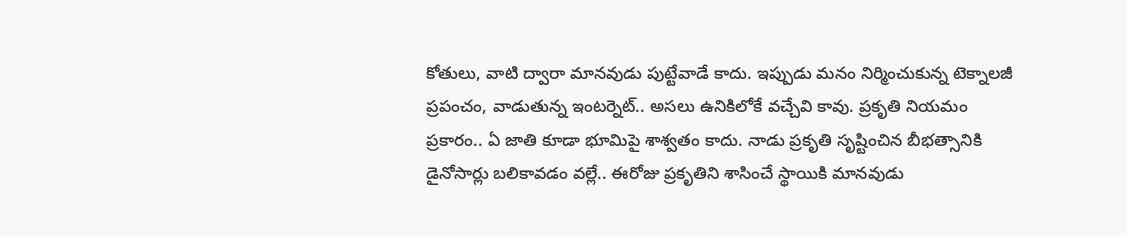కోతులు, వాటి ద్వారా మానవుడు పుట్టేవాడే కాదు. ఇప్పుడు మనం నిర్మించుకున్న టెక్నాలజీ ప్రపంచం, వాడుతున్న ఇంటర్నెట్.. అసలు ఉనికిలోకే వచ్చేవి కావు. ప్రకృతి నియమం ప్రకారం.. ఏ జాతి కూడా భూమిపై శాశ్వతం కాదు. నాడు ప్రకృతి సృష్టించిన బీభత్సానికి డైనోసార్లు బలికావడం వల్లే.. ఈరోజు ప్రకృతిని శాసించే స్థాయికి మానవుడు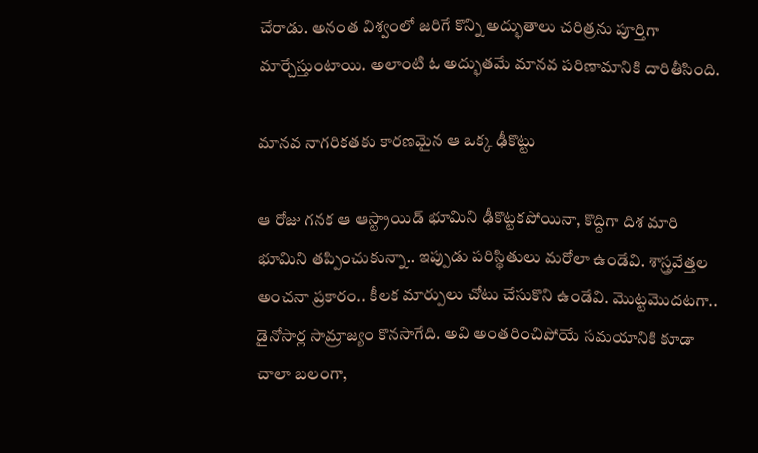చేరాడు. అనంత విశ్వంలో జరిగే కొన్ని అద్భుతాలు చరిత్రను పూర్తిగా మార్చేస్తుంటాయి. అలాంటి ఓ అద్భుతమే మానవ పరిణామానికి దారితీసింది.

మానవ నాగరికతకు కారణమైన ఆ ఒక్క ఢీకొట్టు

ఆ రోజు గనక ఆ ఆస్ట్రాయిడ్ భూమిని ఢీకొట్టకపోయినా, కొద్దిగా దిశ మారి భూమిని తప్పించుకున్నా.. ఇప్పుడు పరిస్థితులు మరోలా ఉండేవి. శాస్త్రవేత్తల అంచనా ప్రకారం.. కీలక మార్పులు చోటు చేసుకొని ఉండేవి. మొట్టమొదటగా.. డైనోసార్ల సామ్రాజ్యం కొనసాగేది. అవి అంతరించిపోయే సమయానికి కూడా చాలా బలంగా,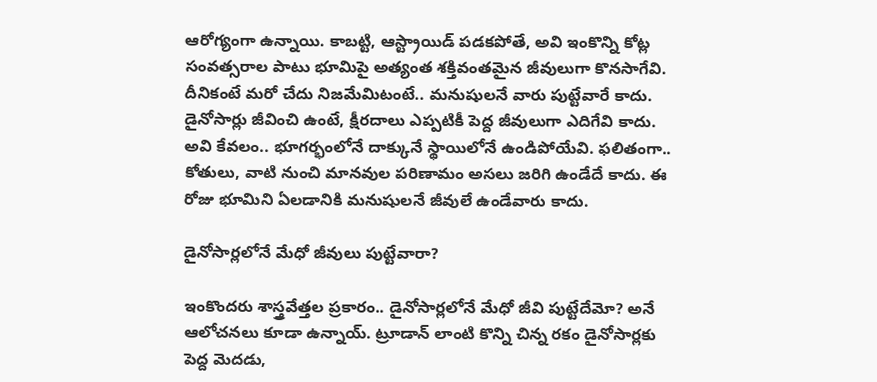ఆరోగ్యంగా ఉన్నాయి. కాబట్టి, ఆస్ట్రాయిడ్ పడకపోతే, అవి ఇంకొన్ని కోట్ల సంవత్సరాల పాటు భూమిపై అత్యంత శక్తివంతమైన జీవులుగా కొనసాగేవి. దీనికంటే మరో చేదు నిజమేమిటంటే.. మనుషులనే వారు పుట్టేవారే కాదు. డైనోసార్లు జీవించి ఉంటే, క్షీరదాలు ఎప్పటికీ పెద్ద జీవులుగా ఎదిగేవి కాదు. అవి కేవలం.. భూగర్భంలోనే దాక్కునే స్థాయిలోనే ఉండిపోయేవి. ఫలితంగా.. కోతులు, వాటి నుంచి మానవుల పరిణామం అసలు జరిగి ఉండేదే కాదు. ఈ రోజు భూమిని ఏలడానికి మనుషులనే జీవులే ఉండేవారు కాదు.

డైనోసార్లలోనే మేధో జీవులు పుట్టేవారా?

ఇంకొందరు శాస్త్రవేత్తల ప్రకారం.. డైనోసార్లలోనే మేధో జీవి పుట్టేదేమో? అనే ఆలోచనలు కూడా ఉన్నాయ్. ట్రూడాన్ లాంటి కొన్ని చిన్న రకం డైనోసార్లకు పెద్ద మెదడు,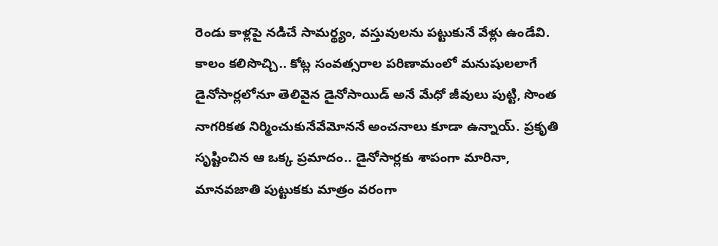రెండు కాళ్లపై నడిచే సామర్థ్యం, వస్తువులను పట్టుకునే వేళ్లు ఉండేవి. కాలం కలిసొచ్చి.. కోట్ల సంవత్సరాల పరిణామంలో మనుషులలాగే డైనోసార్లలోనూ తెలివైన డైనోసాయిడ్ అనే మేధో జీవులు పుట్టి, సొంత నాగరికత నిర్మించుకునేవేమోననే అంచనాలు కూడా ఉన్నాయ్. ప్రకృతి సృష్టించిన ఆ ఒక్క ప్రమాదం.. డైనోసార్లకు శాపంగా మారినా, మానవజాతి పుట్టుకకు మాత్రం వరంగా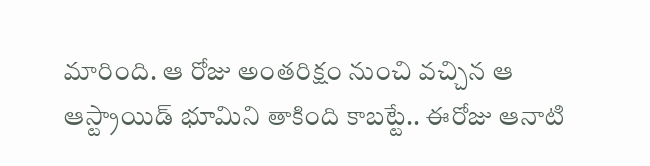మారింది. ఆ రోజు అంతరిక్షం నుంచి వచ్చిన ఆ ఆస్ట్రాయిడ్ భూమిని తాకింది కాబట్టే.. ఈరోజు ఆనాటి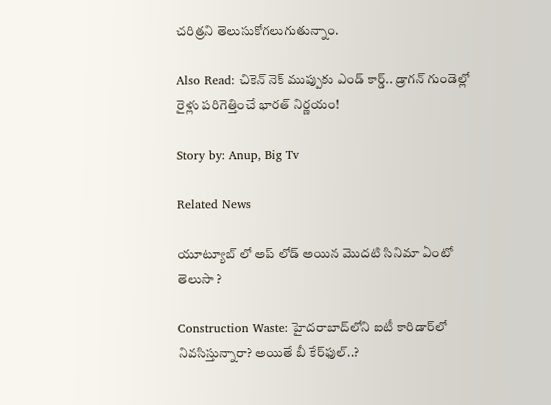చరిత్రని తెలుసుకోగలుగుతున్నాం.

Also Read: చికెన్ నెక్ ముప్పుకు ఎండ్ కార్డ్.. డ్రాగన్ గుండెల్లో రైళ్లు పరిగెత్తించే భారత్ నిర్ణయం!

Story by: Anup, Big Tv

Related News

యూట్యూబ్ లో అప్ లోడ్ అయిన మొదటి సినిమా ఏంటో తెలుసా ?

Construction Waste: హైదరాబాద్‌లోని ఐటీ కారిడార్‌లో నివసిస్తున్నారా? అయితే బీ కేర్‌ఫుల్..?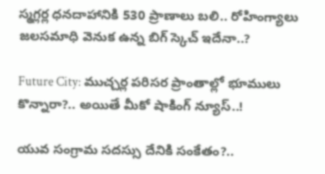స్మగ్లర్ల ధనదాహానికి 530 ప్రాణాలు బలి.. రోహింగ్యాలు జలసమాధి వెనుక ఉన్న బిగ్ స్కెచ్ ఇదేనా..?

Future City: ముచ్చర్ల పరిసర ప్రాంతాల్లో భూములు కొన్నారా?.. అయితే మీకో షాకింగ్ న్యూస్..!

యువ సంగ్రామ సదస్సు దేనికి సంకేతం?..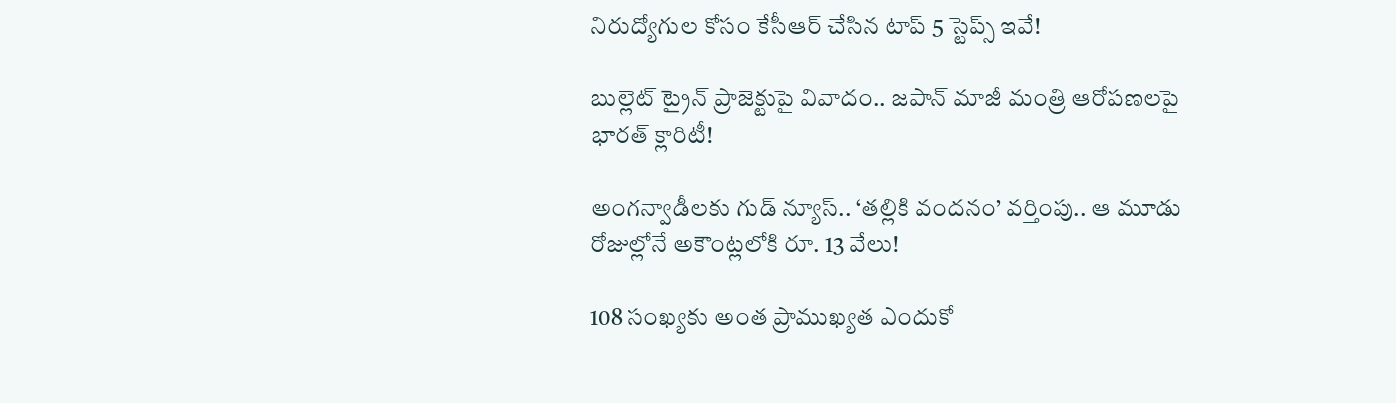నిరుద్యోగుల కోసం కేసీఆర్ చేసిన టాప్ 5 స్టెప్స్ ఇవే!

బుల్లెట్ ట్రైన్ ప్రాజెక్టుపై వివాదం.. జపాన్ మాజీ మంత్రి ఆరోపణలపై భారత్ క్లారిటీ!

అంగన్వాడీలకు గుడ్ న్యూస్.. ‘తల్లికి వందనం’ వర్తింపు.. ఆ మూడు రోజుల్లోనే అకౌంట్లలోకి రూ. 13 వేలు!

108 సంఖ్యకు అంత ప్రాముఖ్యత ఎందుకో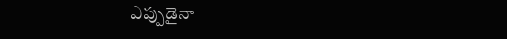ఎప్పుడైనా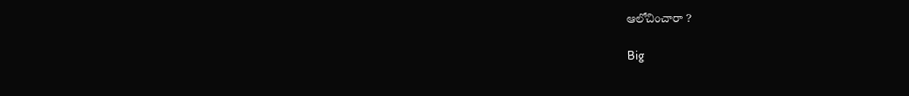ఆలోచించారా ?

Big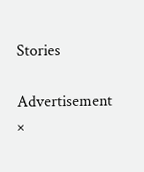Stories

Advertisement
×